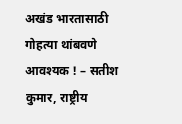अखंड भारतासाठी गोहत्या थांबवणे आवश्यक ! – सतीश कुमार, राष्ट्रीय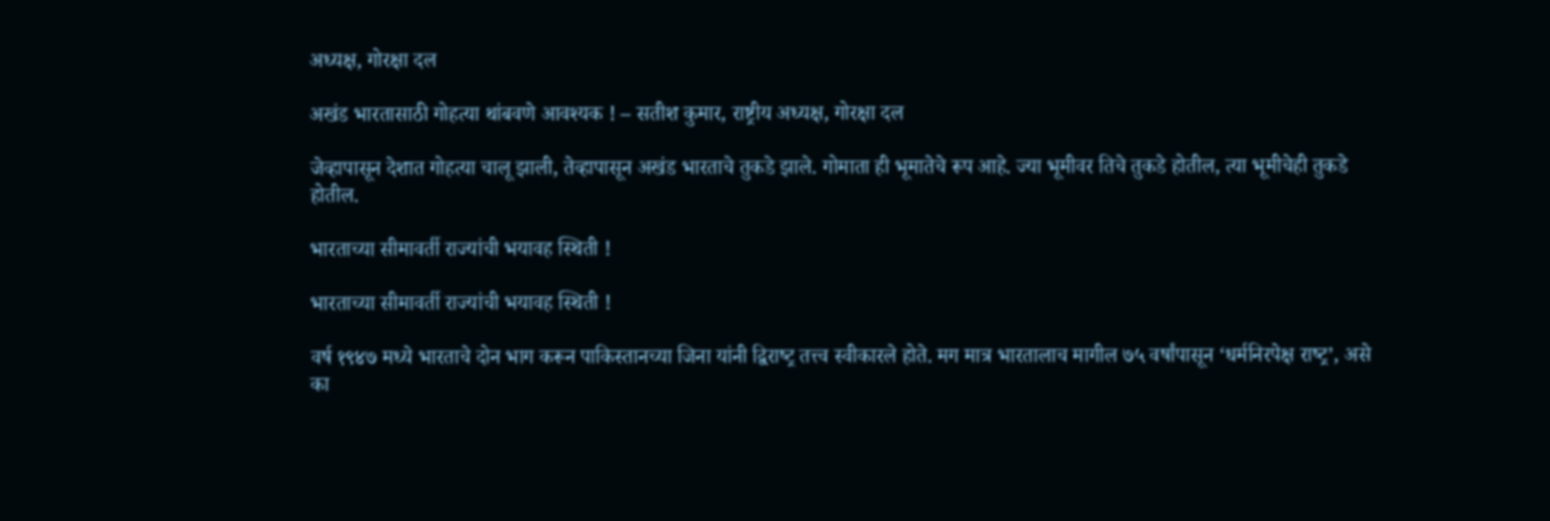अध्यक्ष, गोरक्षा दल

अखंड भारतासाठी गोहत्या थांबवणे आवश्यक ! – सतीश कुमार, राष्ट्रीय अध्यक्ष, गोरक्षा दल

जेव्हापासून देशात गोहत्या चालू झाली, तेव्हापासून अखंड भारताचे तुकडे झाले. गोमाता ही भूमातेचे रूप आहे. ज्या भूमीवर तिचे तुकडे होतील, त्या भूमीचेही तुकडे होतील.

भारताच्‍या सीमावर्ती राज्‍यांची भयावह स्‍थिती !

भारताच्‍या सीमावर्ती राज्‍यांची भयावह स्‍थिती !

वर्ष १९४७ मध्‍ये भारताचे दोन भाग करून पाकिस्‍तानच्‍या जिना यांनी द्विराष्‍ट्र तत्त्व स्‍वीकारले होते. मग मात्र भारतालाच मागील ७५ वर्षांपासून ‘धर्मनिरपेक्ष राष्‍ट्र’, असे का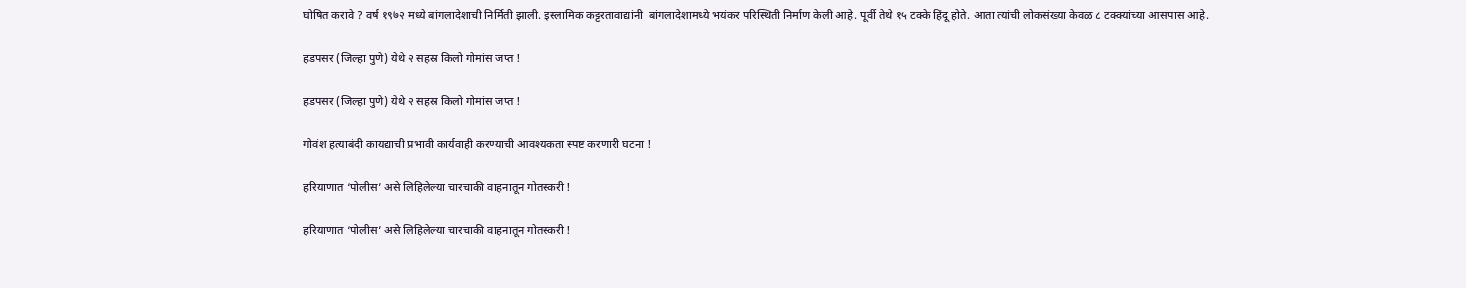घोषित करावे ? वर्ष १९७२ मध्‍ये बांगलादेशाची निर्मिती झाली. इस्‍लामिक कट्टरतावाद्यांनी  बांगलादेशामध्‍ये भयंकर परिस्‍थिती निर्माण केली आहे. पूर्वी तेथे १५ टक्‍के हिंदू होते. आता त्‍यांची लोकसंख्‍या केवळ ८ टक्‍क्‍यांच्‍या आसपास आहे.

हडपसर (जिल्हा पुणे) येथे २ सहस्र किलो गोमांस जप्त !

हडपसर (जिल्हा पुणे) येथे २ सहस्र किलो गोमांस जप्त !

गोवंश हत्याबंदी कायद्याची प्रभावी कार्यवाही करण्याची आवश्यकता स्पष्ट करणारी घटना !

हरियाणात ‘पोलीस’ असे लिहिलेल्या चारचाकी वाहनातून गोतस्करी !

हरियाणात ‘पोलीस’ असे लिहिलेल्या चारचाकी वाहनातून गोतस्करी !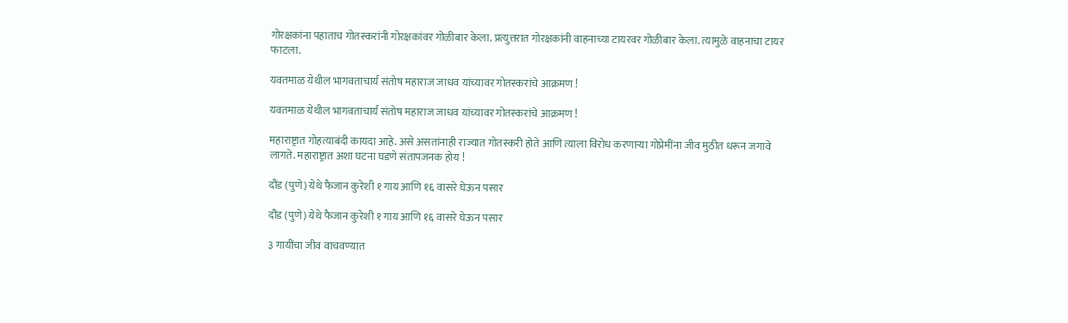गोरक्षकांना पहाताच गोतस्करांनी गोरक्षकांवर गोळीबार केला. प्रत्युत्तरात गोरक्षकांनी वाहनाच्या टायरवर गोळीबार केला. त्यामुळे वाहनाचा टायर फाटला.

यवतमाळ येथील भागवताचार्य संतोष महाराज जाधव यांच्यावर गोतस्करांचे आक्रमण !

यवतमाळ येथील भागवताचार्य संतोष महाराज जाधव यांच्यावर गोतस्करांचे आक्रमण !

महाराष्ट्रात गोहत्याबंदी कायदा आहे. असे असतांनाही राज्यात गोतस्करी होते आणि त्याला विरोध करणार्‍या गोप्रेमींना जीव मुठीत धरून जगावे लागते. महाराष्ट्रात अशा घटना घडणे संतापजनक होय !

दौंड (पुणे) येथे फैजान कुरेशी १ गाय आणि १६ वासरे घेऊन पसार

दौंड (पुणे) येथे फैजान कुरेशी १ गाय आणि १६ वासरे घेऊन पसार

३ गायींचा जीव वाचवण्यात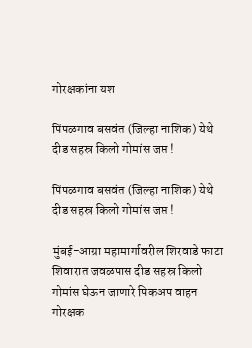गोरक्षकांना यश

पिंपळगाव बसवंत (जिल्हा नाशिक) येथे दीड सहस्र किलो गोमांस जप्त !

पिंपळगाव बसवंत (जिल्हा नाशिक) येथे दीड सहस्र किलो गोमांस जप्त !

मुंबई-आग्रा महामार्गावरील शिरवाडे फाटा शिवारात जवळपास दीड सहस्र किलो गोमांस घेऊन जाणारे पिकअप वाहन गोरक्षक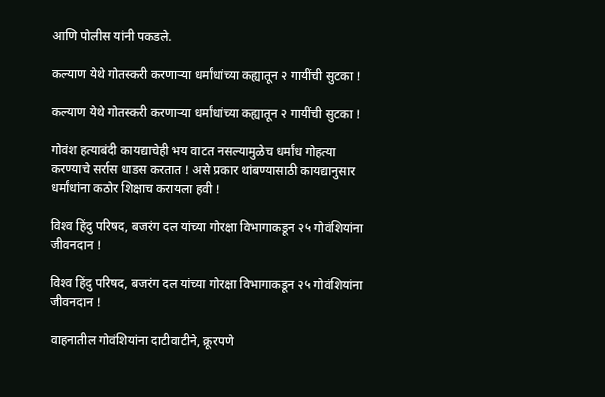आणि पोलीस यांनी पकडले.

कल्याण येथे गोतस्करी करणार्‍या धर्मांधांच्या कह्यातून २ गायींची सुटका !

कल्याण येथे गोतस्करी करणार्‍या धर्मांधांच्या कह्यातून २ गायींची सुटका !

गोवंश हत्याबंदी कायद्याचेही भय वाटत नसल्यामुळेच धर्मांध गोहत्या करण्याचे सर्रास धाडस करतात ! असे प्रकार थांबण्यासाठी कायद्यानुसार धर्मांधांना कठोर शिक्षाच करायला हवी !

विश्‍व हिंदु परिषद, बजरंग दल यांच्‍या गोरक्षा विभागाकडून २५ गोवंशियांना जीवनदान !

विश्‍व हिंदु परिषद, बजरंग दल यांच्‍या गोरक्षा विभागाकडून २५ गोवंशियांना जीवनदान !

वाहनातील गोवंशियांना दाटीवाटीने, क्रूरपणे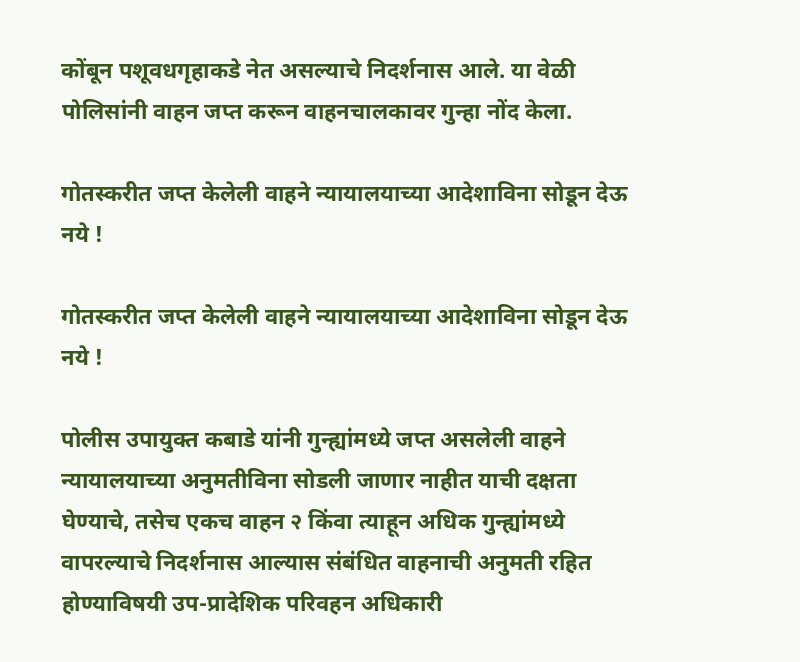कोंबून पशूवधगृहाकडे नेत असल्‍याचे निदर्शनास आले. या वेळी पोलिसांनी वाहन जप्‍त करून वाहनचालकावर गुन्‍हा नोंद केला.

गोतस्करीत जप्त केलेली वाहने न्यायालयाच्या आदेशाविना सोडून देऊ नये !

गोतस्करीत जप्त केलेली वाहने न्यायालयाच्या आदेशाविना सोडून देऊ नये !

पोलीस उपायुक्त कबाडे यांनी गुन्ह्यांमध्ये जप्त असलेली वाहने न्यायालयाच्या अनुमतीविना सोडली जाणार नाहीत याची दक्षता घेण्याचे, तसेच एकच वाहन २ किंवा त्याहून अधिक गुन्ह्यांमध्ये वापरल्याचे निदर्शनास आल्यास संबंधित वाहनाची अनुमती रहित होण्याविषयी उप-प्रादेशिक परिवहन अधिकारी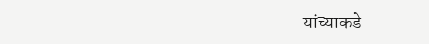यांच्याकडे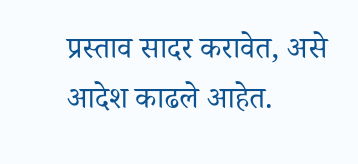प्रस्ताव सादर करावेत, असे आदेश काढले आहेत.